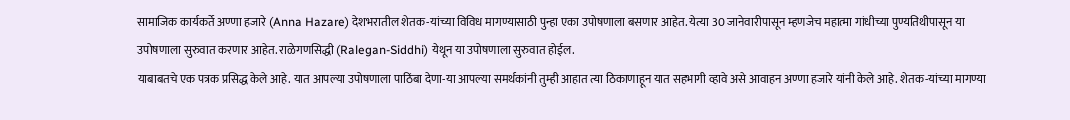सामाजिक कार्यकर्ते अण्णा हजारे (Anna Hazare) देशभरातील शेतक-यांच्या विविध मागण्यासाठी पुन्हा एका उपोषणाला बसणार आहेत. येत्या 30 जानेवारीपासून म्हणजेच महात्मा गांधीच्या पुण्यतिथीपासून या उपोषणाला सुरुवात करणार आहेत. राळेगणसिद्धी (Ralegan-Siddhi) येथून या उपोषणाला सुरुवात होईल.
याबाबतचे एक पत्रक प्रसिद्ध केले आहे. यात आपल्या उपोषणाला पाठिंबा देणा-या आपल्या समर्थकांनी तुम्ही आहात त्या ठिकाणाहून यात सहभागी व्हावे असे आवाहन अण्णा हजारे यांनी केले आहे. शेतक-यांच्या मागण्या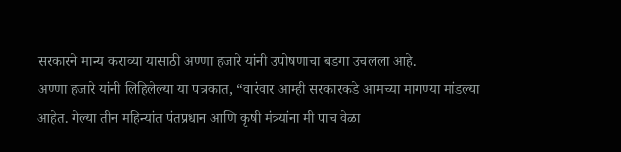सरकारने मान्य कराव्या यासाठी अण्णा हजारे यांनी उपोषणाचा बडगा उचलला आहे.
अण्णा हजारे यांनी लिहिलेल्या या पत्रकात, “वारंवार आम्ही सरकारकडे आमच्या मागण्या मांडल्या आहेत. गेल्या तीन महिन्यांत पंतप्रधान आणि कृषी मंत्र्यांना मी पाच वेळा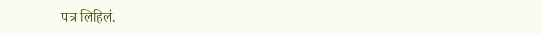पत्र लिहिलं.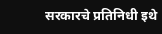सरकारचे प्रतिनिधी इथे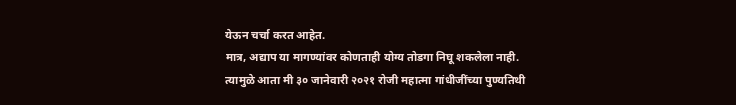येऊन चर्चा करत आहेत.
मात्र, अद्याप या मागण्यांवर कोणताही योग्य तोडगा निघू शकलेला नाही. त्यामुळे आता मी ३० जानेवारी २०२१ रोजी महात्मा गांधीजींच्या पुण्यतिथी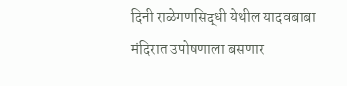दिनी राळेगणसिद्धी येथील यादवबाबा मंदिरात उपोषणाला बसणार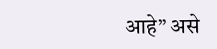आहे” असे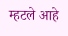म्हटले आहे